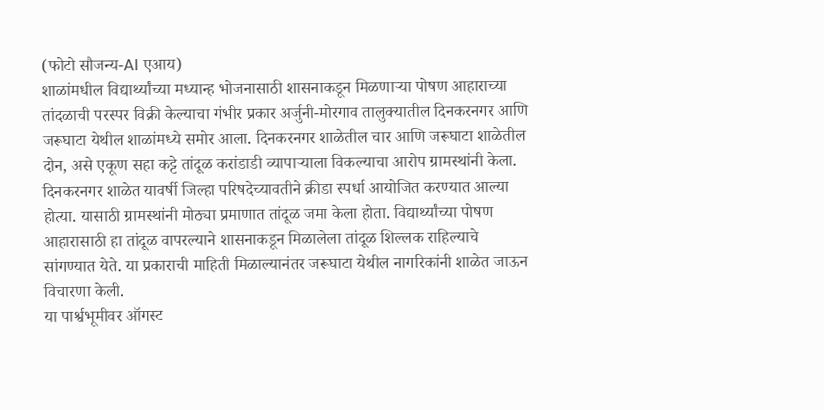(फोटो सौजन्य-AI एआय)
शाळांमधील विद्यार्थ्यांच्या मध्यान्ह भोजनासाठी शासनाकडून मिळणाऱ्या पोषण आहाराच्या तांदळाची परस्पर विक्री केल्याचा गंभीर प्रकार अर्जुनी-मोरगाव तालुक्यातील दिनकरनगर आणि जरूघाटा येथील शाळांमध्ये समोर आला. दिनकरनगर शाळेतील चार आणि जरूघाटा शाळेतील दोन, असे एकूण सहा कट्टे तांदूळ करांडाडी व्यापाऱ्याला विकल्याचा आरोप ग्रामस्थांनी केला.
दिनकरनगर शाळेत यावर्षी जिल्हा परिषदेच्यावतीने क्रीडा स्पर्धा आयोजित करण्यात आल्या होत्या. यासाठी ग्रामस्थांनी मोठ्या प्रमाणात तांदूळ जमा केला होता. विद्यार्थ्यांच्या पोषण आहारासाठी हा तांदूळ वापरल्याने शासनाकडून मिळालेला तांदूळ शिल्लक राहिल्याचे सांगण्यात येते. या प्रकाराची माहिती मिळाल्यानंतर जरूघाटा येथील नागरिकांनी शाळेत जाऊन विचारणा केली.
या पार्श्वभूमीवर ऑगस्ट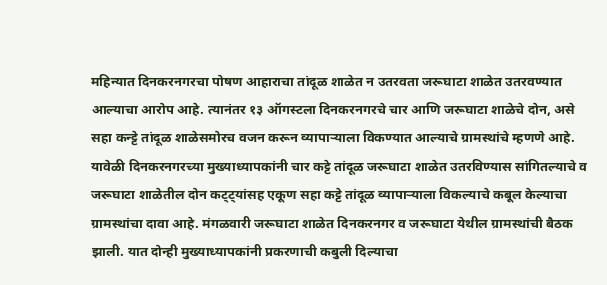महिन्यात दिनकरनगरचा पोषण आहाराचा तांदूळ शाळेत न उतरवता जरूघाटा शाळेत उतरवण्यात आल्याचा आरोप आहे. त्यानंतर १३ ऑगस्टला दिनकरनगरचे चार आणि जरूघाटा शाळेचे दोन, असे सहा कन्ट्टे तांदूळ शाळेसमोरच वजन करून व्यापाऱ्याला विकण्यात आल्याचे ग्रामस्थांचे म्हणणे आहे.
यावेळी दिनकरनगरच्या मुख्याध्यापकांनी चार कट्टे तांदूळ जरूघाटा शाळेत उतरविण्यास सांगितल्याचे व जरूघाटा शाळेतील दोन कट्ट्यांसह एकूण सहा कट्टे तांदूळ व्यापाऱ्याला विकल्याचे कबूल केल्याचा ग्रामस्थांचा दावा आहे. मंगळवारी जरूघाटा शाळेत दिनकरनगर व जरूघाटा येथील ग्रामस्थांची बैठक झाली. यात दोन्ही मुख्याध्यापकांनी प्रकरणाची कबुली दिल्याचा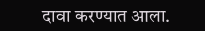दावा करण्यात आला.